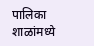पालिका शाळांमध्ये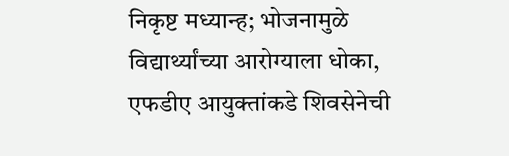निकृष्ट मध्यान्ह; भोजनामुळे विद्यार्थ्यांच्या आरोग्याला धोका, एफडीए आयुक्तांकडे शिवसेनेची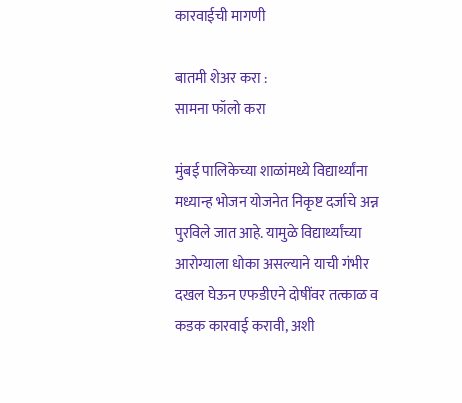कारवाईची मागणी

बातमी शेअर करा :
सामना फॉलो करा

मुंबई पालिकेच्या शाळांमध्ये विद्यार्थ्यांना मध्यान्ह भोजन योजनेत निकृष्ट दर्जाचे अन्न पुरविले जात आहे. यामुळे विद्यार्थ्यांच्या आरोग्याला धोका असल्याने याची गंभीर दखल घेऊन एफडीएने दोषींवर तत्काळ व कडक कारवाई करावी, अशी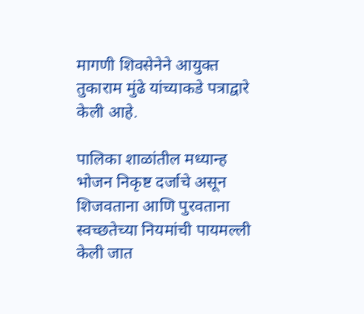मागणी शिवसेनेने आयुक्त तुकाराम मुंढे यांच्याकडे पत्राद्वारे केली आहे.

पालिका शाळांतील मध्यान्ह भोजन निकृष्ट दर्जाचे असून शिजवताना आणि पुरवताना स्वच्छतेच्या नियमांची पायमल्ली केली जात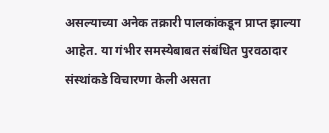असल्याच्या अनेक तक्रारी पालकांकडून प्राप्त झाल्या आहेत. या गंभीर समस्येबाबत संबंधित पुरवठादार संस्थांकडे विचारणा केली असता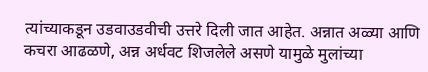त्यांच्याकडून उडवाउडवीची उत्तरे दिली जात आहेत. अन्नात अळ्या आणि कचरा आढळणे, अन्न अर्धवट शिजलेले असणे यामुळे मुलांच्या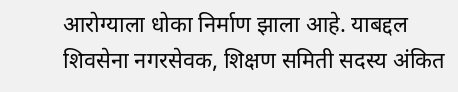आरोग्याला धोका निर्माण झाला आहे. याबद्दल शिवसेना नगरसेवक, शिक्षण समिती सदस्य अंकित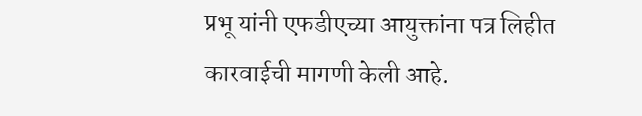प्रभू यांनी एफडीएच्या आयुक्तांना पत्र लिहीत कारवाईची मागणी केली आहे.